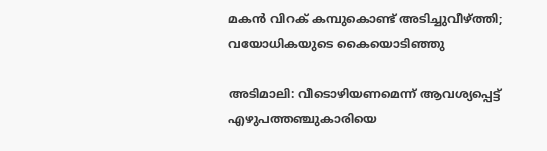മകൻ വിറക് കമ്പുകൊണ്ട് അടിച്ചുവീഴ്ത്തി; വയോധികയുടെ കൈയൊടിഞ്ഞു

അടിമാലി: വീടൊഴിയണമെന്ന് ആവശ്യപ്പെട്ട് എഴുപത്തഞ്ചുകാരിയെ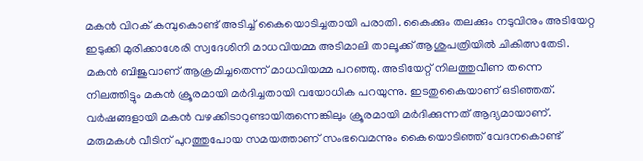മകന്‍ വിറക് കമ്പുകൊണ്ട് അടിച്ച് കൈയൊടിച്ചതായി പരാതി. കൈക്കും തലക്കും നടുവിനും അടിയേറ്റ ഇടുക്കി മുരിക്കാശേരി സ്വദേശിനി മാധവിയമ്മ അടിമാലി താലൂക്ക് ആശുപത്രിയില്‍ ചികിത്സതേടി. മകന്‍ ബിജുവാണ് ആക്രമിച്ചതെന്ന് മാധവിയമ്മ പറഞ്ഞു. അടിയേറ്റ് നിലത്തുവീണ തന്നെ നിലത്തിട്ടും മകന്‍ ക്രൂരമായി മര്‍ദിച്ചതായി വയോധിക പറയുന്നു. ഇടതുകൈയാണ് ഒടിഞ്ഞത്. വര്‍ഷങ്ങളായി മകന്‍ വഴക്കിടാറുണ്ടായിരുന്നെങ്കിലും ക്രൂരമായി മര്‍ദിക്കുന്നത് ആദ്യമായാണ്. മരുമകൾ വീടിന് പുറത്തുപോയ സമയത്താണ് സംഭവെമന്നും കൈയൊടിഞ്ഞ് വേദനകൊണ്ട്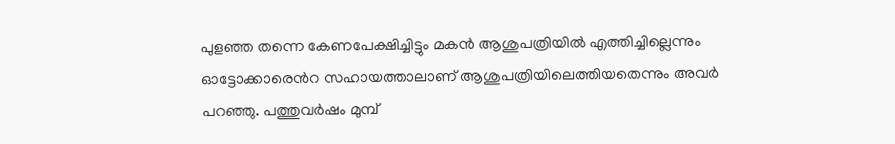പുളഞ്ഞ തന്നെ കേണപേക്ഷിച്ചിട്ടും മകന്‍ ആശുപത്രിയില്‍ എത്തിച്ചില്ലെന്നും ഓട്ടോക്കാരെൻറ സഹായത്താലാണ് ആശുപത്രിയിലെത്തിയതെന്നും അവർ പറഞ്ഞു. പത്തുവര്‍ഷം മുമ്പ്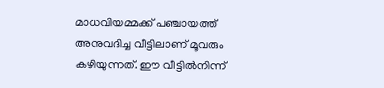മാധവിയമ്മക്ക് പഞ്ചായത്ത് അനുവദിച്ച വീട്ടിലാണ് മൂവരും കഴിയുന്നത്. ഈ വീട്ടില്‍നിന്ന്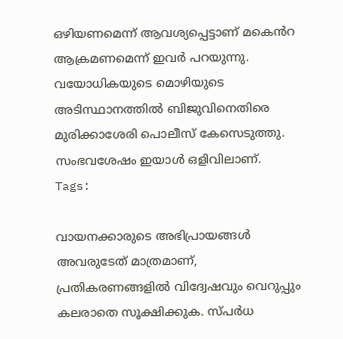ഒഴിയണമെന്ന് ആവശ്യപ്പെട്ടാണ് മകെൻറ ആക്രമണമെന്ന് ഇവർ പറയുന്നു. വയോധികയുടെ മൊഴിയുടെ അടിസ്ഥാനത്തില്‍ ബിജുവിനെതിരെ മുരിക്കാശേരി പൊലീസ് കേസെടുത്തു. സംഭവശേഷം ഇയാള്‍ ഒളിവിലാണ്.
Tags:

വായനക്കാരുടെ അഭിപ്രായങ്ങള്‍ അവരുടേത് മാത്രമാണ്, പ്രതികരണങ്ങളിൽ വിദ്വേഷവും വെറുപ്പും കലരാതെ സൂക്ഷിക്കുക. സ്പർധ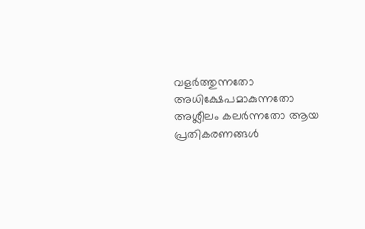വളർത്തുന്നതോ അധിക്ഷേപമാകുന്നതോ അശ്ലീലം കലർന്നതോ ആയ പ്രതികരണങ്ങൾ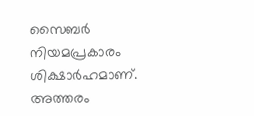സൈബർ നിയമപ്രകാരം ശിക്ഷാർഹമാണ്. അത്തരം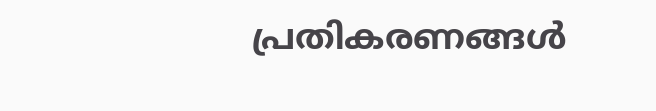പ്രതികരണങ്ങൾ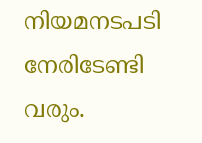നിയമനടപടി നേരിടേണ്ടി വരും.